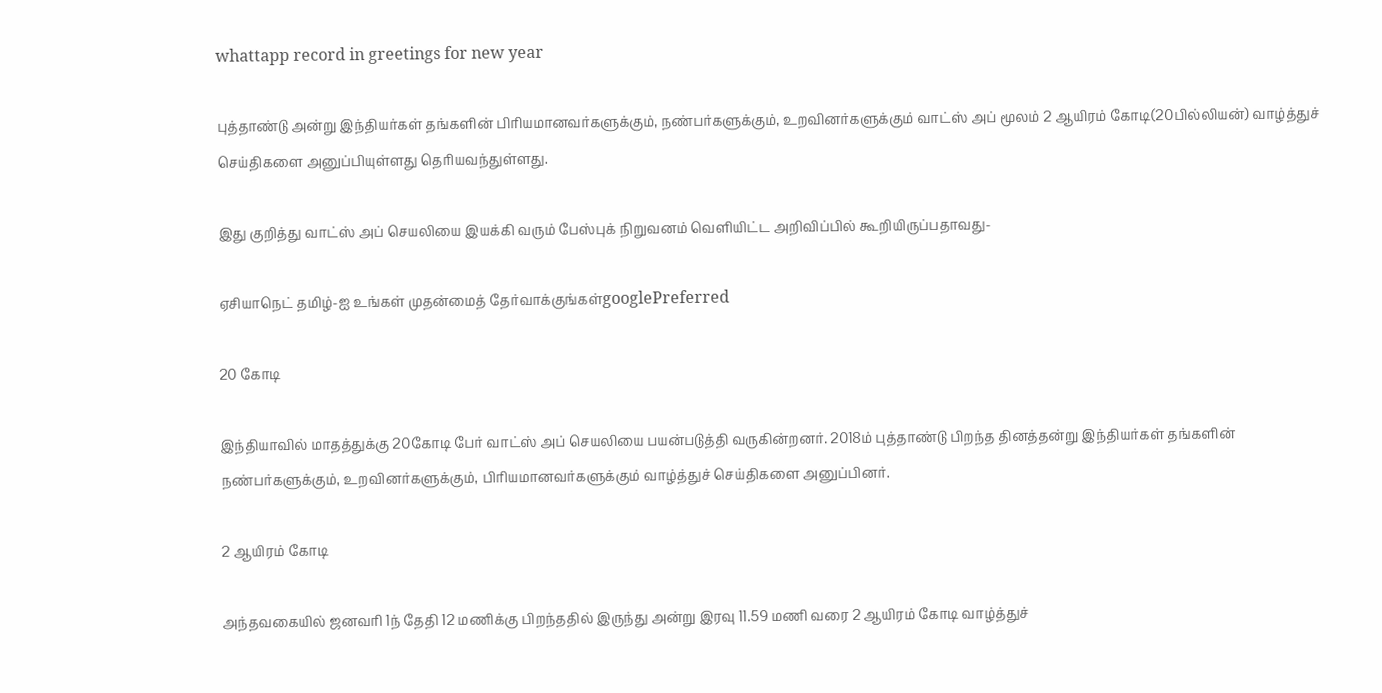whattapp record in greetings for new year

புத்தாண்டு அன்று இந்தியர்கள் தங்களின் பிரியமானவர்களுக்கும், நண்பர்களுக்கும், உறவினர்களுக்கும் வாட்ஸ் அப் மூலம் 2 ஆயிரம் கோடி(20பில்லியன்) வாழ்த்துச் செய்திகளை அனுப்பியுள்ளது தெரியவந்துள்ளது.

இது குறித்து வாட்ஸ் அப் செயலியை இயக்கி வரும் பேஸ்புக் நிறுவனம் வெளியிட்ட அறிவிப்பில் கூறியிருப்பதாவது-

ஏசியாநெட் தமிழ்-ஐ உங்கள் முதன்மைத் தேர்வாக்குங்கள்googlePreferred

20 கோடி

இந்தியாவில் மாதத்துக்கு 20கோடி பேர் வாட்ஸ் அப் செயலியை பயன்படுத்தி வருகின்றனர். 2018ம் புத்தாண்டு பிறந்த தினத்தன்று இந்தியர்கள் தங்களின் நண்பர்களுக்கும், உறவினர்களுக்கும், பிரியமானவர்களுக்கும் வாழ்த்துச் செய்திகளை அனுப்பினர்.

2 ஆயிரம் கோடி

அந்தவகையில் ஜனவரி 1ந் தேதி 12 மணிக்கு பிறந்ததில் இருந்து அன்று இரவு 11.59 மணி வரை 2 ஆயிரம் கோடி வாழ்த்துச்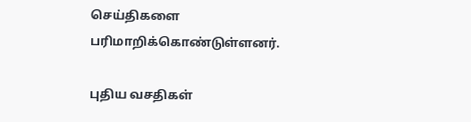செய்திகளை பரிமாறிக்கொண்டுள்ளனர்.

புதிய வசதிகள்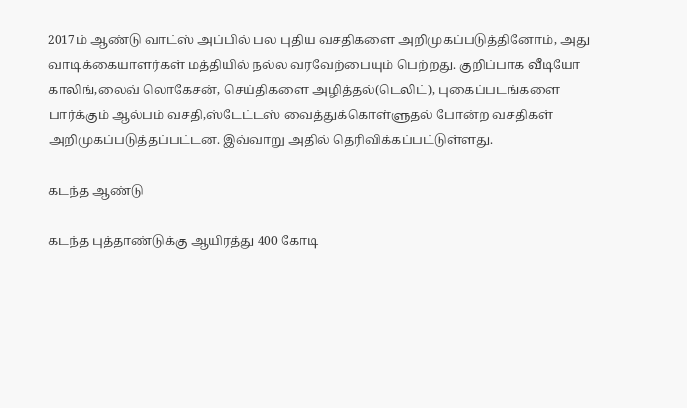2017ம் ஆண்டு வாட்ஸ் அப்பில் பல புதிய வசதிகளை அறிமுகப்படுத்தினோம், அது வாடிக்கையாளர்கள் மத்தியில் நல்ல வரவேற்பையும் பெற்றது. குறிப்பாக வீடியோ காலிங்,லைவ் லொகேசன், செய்திகளை அழித்தல்(டெலிட்), புகைப்படங்களை பார்க்கும் ஆல்பம் வசதி,ஸ்டேட்டஸ் வைத்துக்கொள்ளுதல் போன்ற வசதிகள் அறிமுகப்படுத்தப்பட்டன. இவ்வாறு அதில் தெரிவிக்கப்பட்டுள்ளது.

கடந்த ஆண்டு

கடந்த புத்தாண்டுக்கு ஆயிரத்து 400 கோடி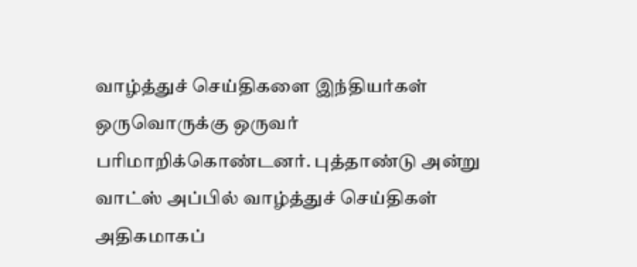வாழ்த்துச் செய்திகளை இந்தியர்கள் ஒருவொருக்கு ஒருவர் பரிமாறிக்கொண்டனர். புத்தாண்டு அன்று வாட்ஸ் அப்பில் வாழ்த்துச் செய்திகள் அதிகமாகப்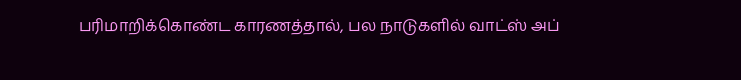பரிமாறிக்கொண்ட காரணத்தால், பல நாடுகளில் வாட்ஸ் அப்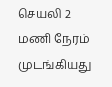செயலி 2 மணி நேரம் முடங்கியது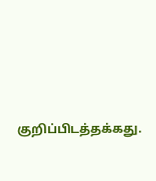குறிப்பிடத்தக்கது.